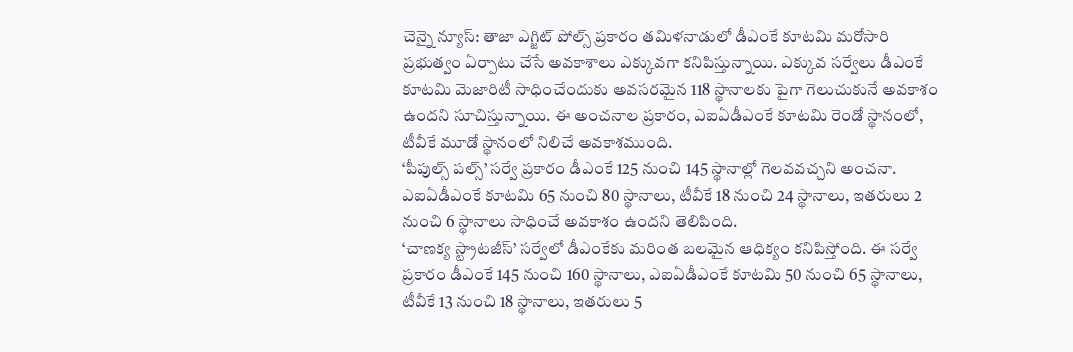చెన్నై న్యూస్: తాజా ఎగ్జిట్ పోల్స్ ప్రకారం తమిళనాడులో డీఎంకే కూటమి మరోసారి ప్రభుత్వం ఏర్పాటు చేసే అవకాశాలు ఎక్కువగా కనిపిస్తున్నాయి. ఎక్కువ సర్వేలు డీఎంకే కూటమి మెజారిటీ సాధించేందుకు అవసరమైన 118 స్థానాలకు పైగా గెలుచుకునే అవకాశం ఉందని సూచిస్తున్నాయి. ఈ అంచనాల ప్రకారం, ఎఐఏడీఎంకే కూటమి రెండో స్థానంలో, టీవీకే మూడో స్థానంలో నిలిచే అవకాశముంది.
‘పీపుల్స్ పల్స్’ సర్వే ప్రకారం డీఎంకే 125 నుంచి 145 స్థానాల్లో గెలవవచ్చని అంచనా. ఎఐఏడీఎంకే కూటమి 65 నుంచి 80 స్థానాలు, టీవీకే 18 నుంచి 24 స్థానాలు, ఇతరులు 2 నుంచి 6 స్థానాలు సాధించే అవకాశం ఉందని తెలిపింది.
‘చాణక్య స్ట్రాటజీస్’ సర్వేలో డీఎంకేకు మరింత బలమైన ఆధిక్యం కనిపిస్తోంది. ఈ సర్వే ప్రకారం డీఎంకే 145 నుంచి 160 స్థానాలు, ఎఐఏడీఎంకే కూటమి 50 నుంచి 65 స్థానాలు, టీవీకే 13 నుంచి 18 స్థానాలు, ఇతరులు 5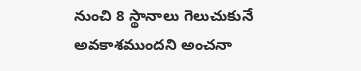నుంచి 8 స్థానాలు గెలుచుకునే అవకాశముందని అంచనా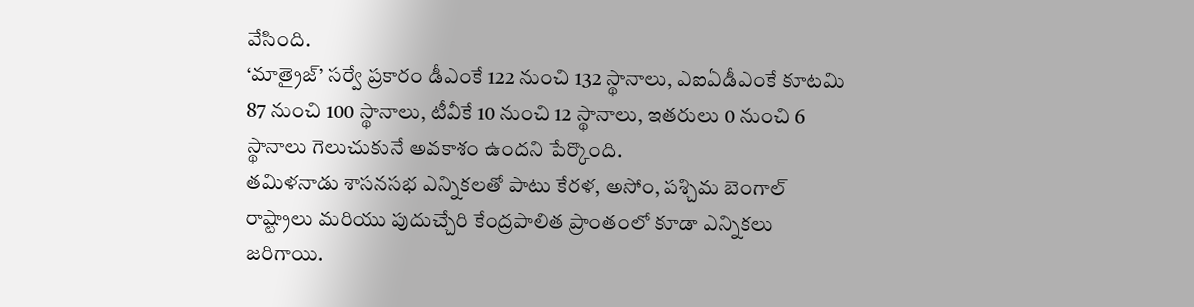వేసింది.
‘మాత్రైజ్’ సర్వే ప్రకారం డీఎంకే 122 నుంచి 132 స్థానాలు, ఎఐఏడీఎంకే కూటమి 87 నుంచి 100 స్థానాలు, టీవీకే 10 నుంచి 12 స్థానాలు, ఇతరులు 0 నుంచి 6 స్థానాలు గెలుచుకునే అవకాశం ఉందని పేర్కొంది.
తమిళనాడు శాసనసభ ఎన్నికలతో పాటు కేరళ, అసోం, పశ్చిమ బెంగాల్ రాష్ట్రాలు మరియు పుదుచ్చేరి కేంద్రపాలిత ప్రాంతంలో కూడా ఎన్నికలు జరిగాయి.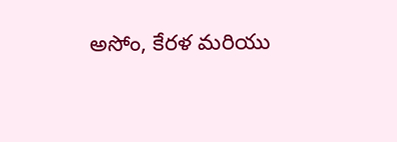అసోం, కేరళ మరియు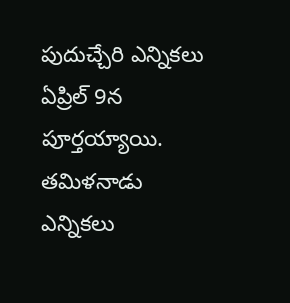పుదుచ్చేరి ఎన్నికలు ఏప్రిల్ 9న పూర్తయ్యాయి. తమిళనాడు ఎన్నికలు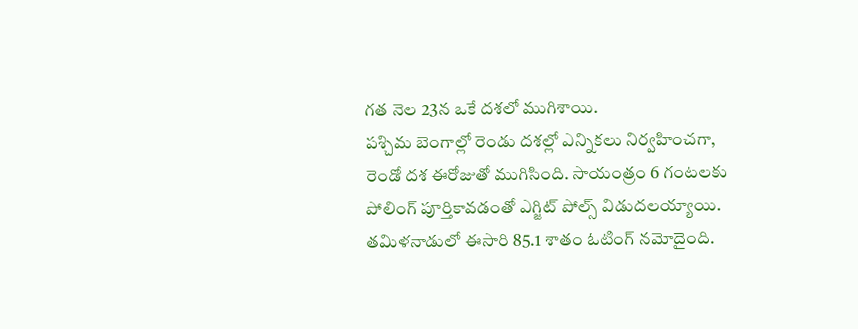గత నెల 23న ఒకే దశలో ముగిశాయి.
పశ్చిమ బెంగాల్లో రెండు దశల్లో ఎన్నికలు నిర్వహించగా, రెండో దశ ఈరోజుతో ముగిసింది. సాయంత్రం 6 గంటలకు పోలింగ్ పూర్తికావడంతో ఎగ్జిట్ పోల్స్ విడుదలయ్యాయి.
తమిళనాడులో ఈసారి 85.1 శాతం ఓటింగ్ నమోదైంది.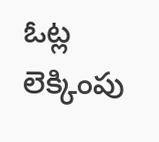ఓట్ల లెక్కింపు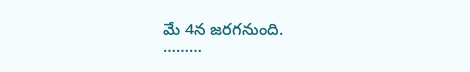మే 4న జరగనుంది.
………